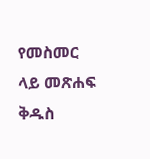የመስመር ላይ መጽሐፍ ቅዱስ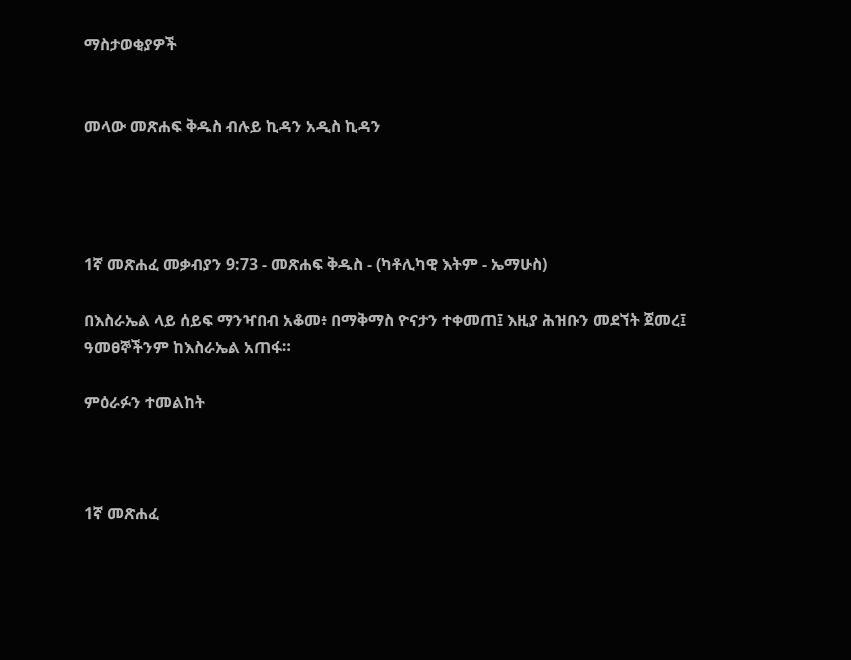ማስታወቂያዎች


መላው መጽሐፍ ቅዱስ ብሉይ ኪዳን አዲስ ኪዳን




1ኛ መጽሐፈ መቃብያን 9:73 - መጽሐፍ ቅዱስ - (ካቶሊካዊ እትም - ኤማሁስ)

በእስራኤል ላይ ሰይፍ ማንዣበብ አቆመ፥ በማቅማስ ዮናታን ተቀመጠ፤ እዚያ ሕዝቡን መደኘት ጀመረ፤ ዓመፀኞችንም ከእስራኤል አጠፋ።

ምዕራፉን ተመልከት



1ኛ መጽሐፈ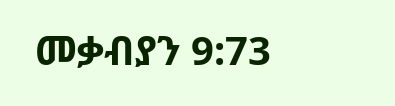መቃብያን 9:73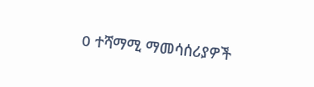0 ተሻማሚ ማመሳሰሪያዎች